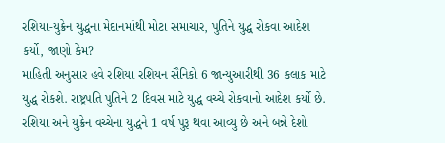રશિયા-યુક્રેન યુદ્ધના મેદાનમાંથી મોટા સમાચાર, પુતિને યુદ્ધ રોકવા આદેશ કર્યો, જાણો કેમ?
માહિતી અનુસાર હવે રશિયા રશિયન સૈનિકો 6 જાન્યુઆરીથી 36 કલાક માટે યુદ્ધ રોકશે. રાષ્ટ્રપતિ પુતિને 2 દિવસ માટે યુદ્ધ વચ્ચે રોકવાનો આદેશ કર્યો છે.
રશિયા અને યુક્રેન વચ્ચેના યુદ્ધને 1 વર્ષ પુરૂ થવા આવ્યુ છે અને બન્ને દેશો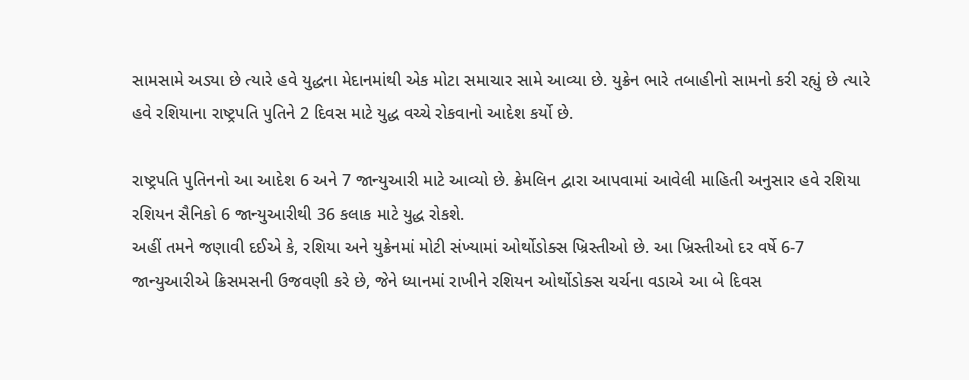સામસામે અડ્યા છે ત્યારે હવે યુદ્ધના મેદાનમાંથી એક મોટા સમાચાર સામે આવ્યા છે. યુક્રેન ભારે તબાહીનો સામનો કરી રહ્યું છે ત્યારે હવે રશિયાના રાષ્ટ્રપતિ પુતિને 2 દિવસ માટે યુદ્ધ વચ્ચે રોકવાનો આદેશ કર્યો છે.

રાષ્ટ્રપતિ પુતિનનો આ આદેશ 6 અને 7 જાન્યુઆરી માટે આવ્યો છે. ક્રેમલિન દ્વારા આપવામાં આવેલી માહિતી અનુસાર હવે રશિયા રશિયન સૈનિકો 6 જાન્યુઆરીથી 36 કલાક માટે યુદ્ધ રોકશે.
અહીં તમને જણાવી દઈએ કે, રશિયા અને યુક્રેનમાં મોટી સંખ્યામાં ઓર્થોડોક્સ ખ્રિસ્તીઓ છે. આ ખ્રિસ્તીઓ દર વર્ષે 6-7 જાન્યુઆરીએ ક્રિસમસની ઉજવણી કરે છે, જેને ધ્યાનમાં રાખીને રશિયન ઓર્થોડોક્સ ચર્ચના વડાએ આ બે દિવસ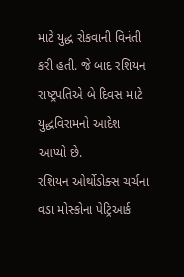માટે યુદ્ધ રોકવાની વિનંતી કરી હતી. જે બાદ રશિયન રાષ્ટ્રપતિએ બે દિવસ માટે યુદ્ધવિરામનો આદેશ આપ્યો છે.
રશિયન ઓર્થોડોક્સ ચર્ચના વડા મોસ્કોના પેટ્રિઆર્ક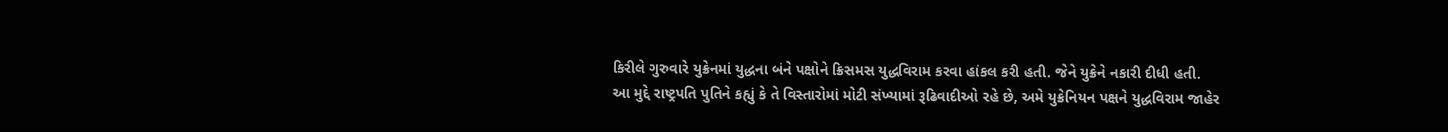કિરીલે ગુરુવારે યુક્રેનમાં યુદ્ધના બંને પક્ષોને ક્રિસમસ યુદ્ધવિરામ કરવા હાંકલ કરી હતી. જેને યુક્રેને નકારી દીધી હતી.
આ મુદ્દે રાષ્ટ્રપતિ પુતિને કહ્યું કે તે વિસ્તારોમાં મોટી સંખ્યામાં રૂઢિવાદીઓ રહે છે, અમે યુક્રેનિયન પક્ષને યુદ્ધવિરામ જાહેર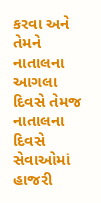કરવા અને તેમને નાતાલના આગલા દિવસે તેમજ નાતાલના દિવસે સેવાઓમાં હાજરી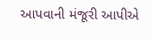આપવાની મંજૂરી આપીએ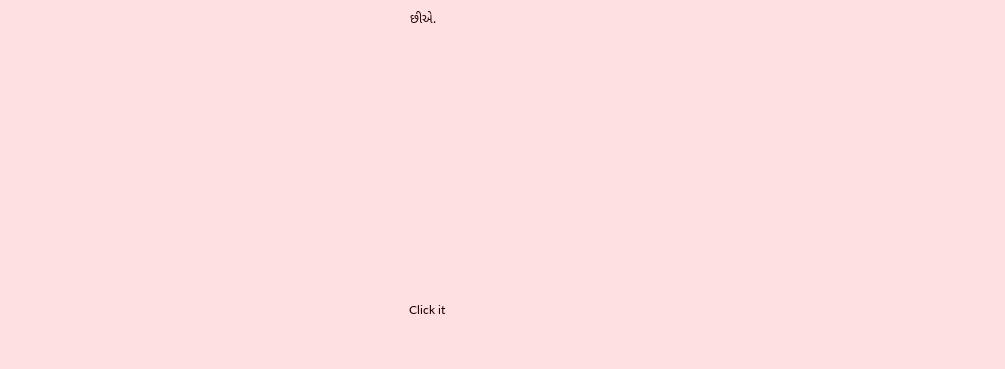છીએ.












Click it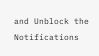and Unblock the Notifications